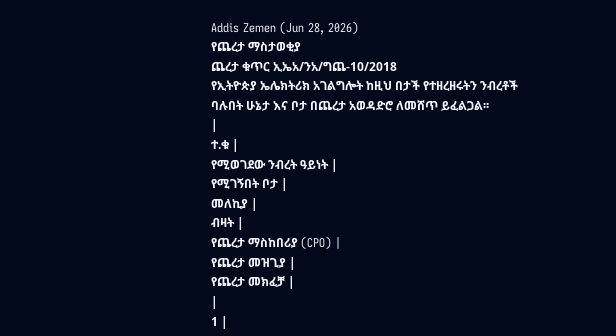Addis Zemen (Jun 28, 2026)
የጨረታ ማስታወቂያ
ጨረታ ቁጥር ኢኤአ/ንአ/ግጨ-10/2018
የኢትዮጵያ ኤሌክትሪክ አገልግሎት ከዚህ በታች የተዘረዘሩትን ንብረቶች ባሉበት ሁኔታ እና ቦታ በጨረታ አወዳድሮ ለመሸጥ ይፈልጋል፡፡
|
ተ.ቁ |
የሚወገደው ንብረት ዓይነት |
የሚገኝበት ቦታ |
መለኪያ |
ብዛት |
የጨረታ ማስከበሪያ (CPO) |
የጨረታ መዝጊያ |
የጨረታ መክፈቻ |
|
1 |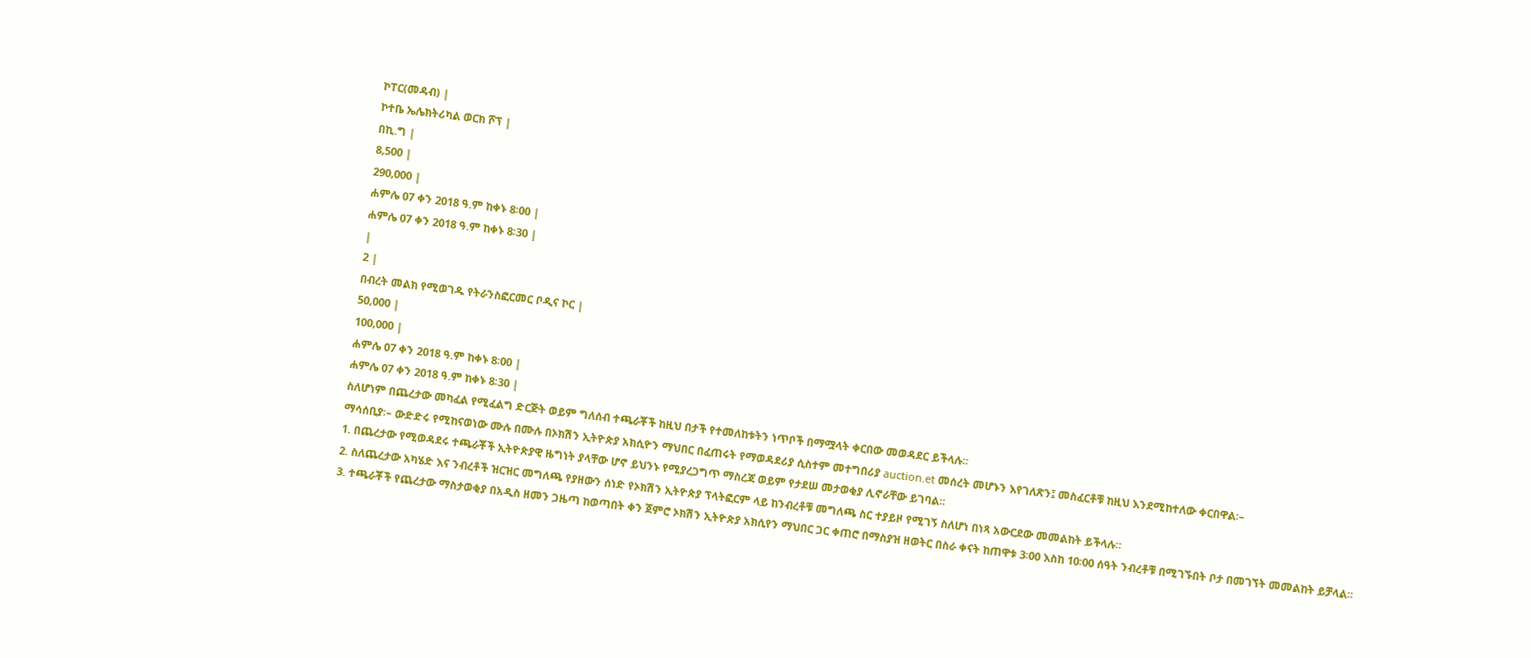ኮፐር(መዳብ) |
ኮተቤ ኤሌክትሪካል ወርክ ሾፕ |
በኪ.ግ |
8,500 |
290,000 |
ሐምሌ 07 ቀን 2018 ዓ.ም ከቀኑ 8፡00 |
ሐምሌ 07 ቀን 2018 ዓ.ም ከቀኑ 8፡30 |
|
2 |
በብረት መልክ የሚወገዱ የትራንስፎርመር ቦዲና ኮር |
50,000 |
100,000 |
ሐምሌ 07 ቀን 2018 ዓ.ም ከቀኑ 8፡00 |
ሐምሌ 07 ቀን 2018 ዓ.ም ከቀኑ 8፡30 |
ስለሆነም በጨረታው መካፈል የሚፈልግ ድርጅት ወይም ግለሰብ ተጫራቾች ከዚህ በታች የተመለከቱትን ነጥቦች በማሟላት ቀርበው መወዳደር ይችላሉ፡፡
ማሳሰቢያ፡– ውድድሩ የሚከናወነው ሙሉ በሙሉ በኦክሽን ኢትዮጵያ አክሲዮን ማህበር በፈጠሩት የማወዳደሪያ ሲስተም መተግበሪያ auction.et መሰረት መሆኑን እየገለጽን፤ መስፈርቶቹ ከዚህ እንደሚከተለው ቀርበዋል፡–
1. በጨረታው የሚወዳደሩ ተጫራቾች ኢትዮጵያዊ ዜግነት ያላቸው ሆኖ ይህንኑ የሚያረጋግጥ ማስረጃ ወይም የታደሠ መታወቂያ ሊኖራቸው ይገባል፡፡
2. ስለጨረታው አካሄድ እና ንብረቶች ዝርዝር መግለጫ የያዘውን ሰነድ የኦክሽን ኢትዮጵያ ፕላትፎርም ላይ ከንብረቶቹ መግለጫ ስር ተያይዞ የሚገኝ ስለሆነ በነጻ አውርደው መመልከት ይችላሉ።
3. ተጫራቾች የጨረታው ማስታወቂያ በአዲስ ዘመን ጋዜጣ ከወጣበት ቀን ጀምሮ ኦክሽን ኢትዮጵያ አክሲየን ማህበር ጋር ቀጠሮ በማስያዝ ዘወትር በስራ ቀናት ከጠዋቱ 3፡00 እስከ 10፡00 ሰዓት ንብረቶቹ በሚገኙበት ቦታ በመገኘት መመልከት ይቻላል፡፡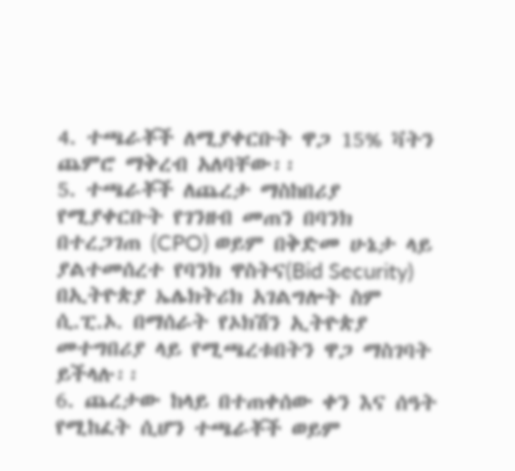4. ተጫራቾች ለሚያቀርቡት ዋጋ 15% ቫትን ጨምሮ ማቅረብ አለባቸው፡፡
5. ተጫራቾች ለጨረታ ማስከበሪያ የሚያቀርቡት የገንዘብ መጠን በባንክ በተረጋገጠ (CPO) ወይም በቅድመ ሁኔታ ላይ ያልተመሰረተ የባንክ ዋስትና(Bid Security) በኢትዮጵያ ኤሌክትሪክ አገልግሎት ስም ሲ.ፒ.ኦ. በማሰራት የኦክሽን ኢትዮጵያ መተግበሪያ ላይ የሚጫረቱበትን ዋጋ ማስገባት ይችላሉ፡፡
6. ጨረታው ከላይ በተጠቀሰው ቀን እና ሰዓት የሚከፈት ሲሆን ተጫራቾች ወይም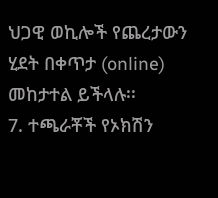ህጋዊ ወኪሎች የጨረታውን ሂደት በቀጥታ (online) መከታተል ይችላሉ፡፡
7. ተጫራቾች የኦክሽን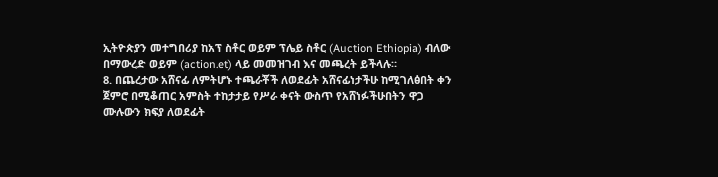ኢትዮጵያን መተግበሪያ ከአፕ ስቶር ወይም ፕሌይ ስቶር (Auction Ethiopia) ብለው በማውረድ ወይም (action.et) ላይ መመዝገብ እና መጫረት ይችላሉ።
8. በጨረታው አሸናፊ ለምትሆኑ ተጫራቾች ለወደፊት አሸናፊነታችሁ ከሚገለፅበት ቀን ጀምሮ በሚቆጠር አምስት ተከታታይ የሥራ ቀናት ውስጥ የአሸነፉችሁበትን ዋጋ ሙሉውን ክፍያ ለወደፊት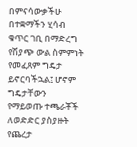በምናሳውቃችሁ በተቋማችን ሂሳብ ቁጥር ገቢ በማድረግ የሽያጭ ውል ስምምነት የመፈጸም ግዴታ ይኖርባችኋል፤ ሆኖም ግዴታቸውን የማይወጡ ተጫራቾች ለወድድር ያስያዙት የጨረታ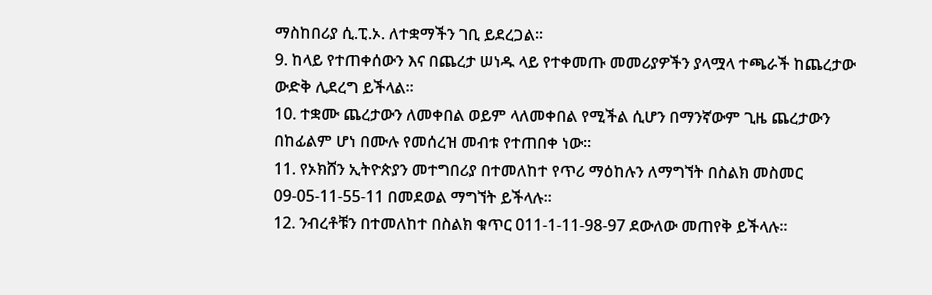ማስከበሪያ ሲ.ፒ.ኦ. ለተቋማችን ገቢ ይደረጋል፡፡
9. ከላይ የተጠቀሰውን እና በጨረታ ሠነዱ ላይ የተቀመጡ መመሪያዎችን ያላሟላ ተጫራች ከጨረታው ውድቅ ሊደረግ ይችላል፡፡
10. ተቋሙ ጨረታውን ለመቀበል ወይም ላለመቀበል የሚችል ሲሆን በማንኛውም ጊዜ ጨረታውን በከፊልም ሆነ በሙሉ የመሰረዝ መብቱ የተጠበቀ ነው፡፡
11. የኦክሸን ኢትዮጵያን መተግበሪያ በተመለከተ የጥሪ ማዕከሉን ለማግኘት በስልክ መስመር 09-05-11-55-11 በመደወል ማግኘት ይችላሉ።
12. ንብረቶቹን በተመለከተ በስልክ ቁጥር 011-1-11-98-97 ደውለው መጠየቅ ይችላሉ፡፡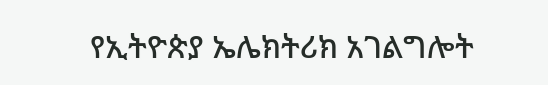የኢትዮጵያ ኤሌክትሪክ አገልግሎት